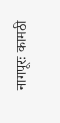नागपूरः कामठी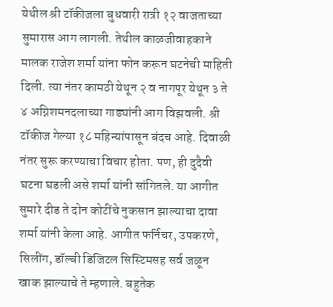येथील श्री टॉकीजला बुधवारी रात्री १२ वाजताच्या सुमारास आग लागली. तेथील काळजीवाहकाने मालक राजेश शर्मा यांना फोन करून घटनेची माहिती दिली. त्या नंतर कामठी येथून २ व नागपूर येथून ३ ते ४ अग्निशमनदलाच्या गाड्यांनी आग विझवली. श्री टॉकीज गेल्या १८ महिन्यांपासून बंदच आहे. दिवाळी नंतर सुरू करण्याचा विचार होता. पण, ही दुदैवी घटना घडली असे शर्मा यांनी सांगितले. या आगीत सुमारे दीड ते दोन कोटींचे नुकसान झाल्याचा दावा शर्मा यांनी केला आहे. आगीत फर्निचर, उपकरणे, सिलींग, डॉल्बी डिजिटल सिस्टिमसह सर्व जळून खाक झाल्याचे ते म्हणाले. बहुतेक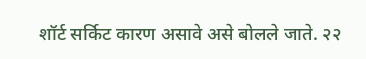शॉर्ट सर्किट कारण असावे असे बोलले जाते. २२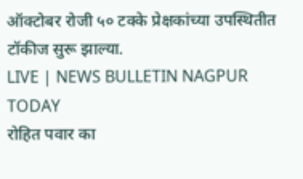ऑक्टोबर रोजी ५० टक्के प्रेक्षकांच्या उपस्थितीत टॉकीज सुरू झाल्या.
LIVE | NEWS BULLETIN NAGPUR TODAY
रोहित पवार का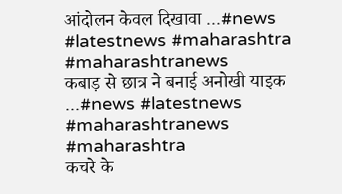आंदोलन केवल दिखावा ...#news #latestnews #maharashtra #maharashtranews
कबाड़ से छात्र ने बनाई अनोखी याइक ...#news #latestnews #maharashtranews #maharashtra
कचरे के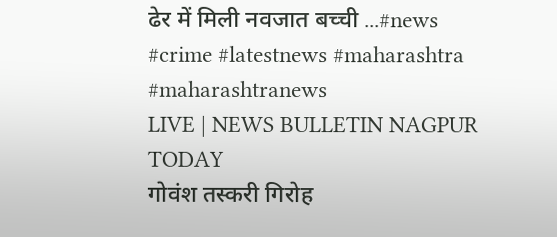ढेर में मिली नवजात बच्ची ...#news #crime #latestnews #maharashtra #maharashtranews
LIVE | NEWS BULLETIN NAGPUR TODAY
गोवंश तस्करी गिरोह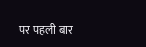पर पहली बार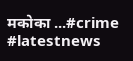मकोका ...#crime #latestnews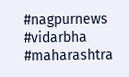#nagpurnews #vidarbha #maharashtra